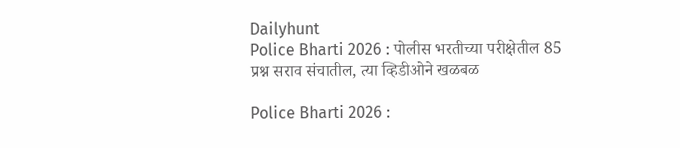Dailyhunt
Police Bharti 2026 : पोलीस भरतीच्या परीक्षेतील 85 प्रश्न सराव संचातील, त्या व्हिडीओने खळबळ

Police Bharti 2026 :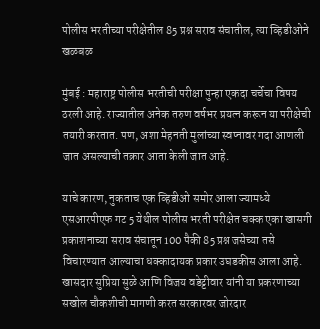पोलीस भरतीच्या परीक्षेतील 85 प्रश्न सराव संचातील, त्या व्हिडीओने खळबळ

मुंबई : महाराष्ट्र पोलीस भरतीची परीक्षा पुन्हा एकदा चर्चेचा विषय ठरली आहे. राज्यातील अनेक तरुण वर्षभर प्रयत्न करून या परीक्षेची तयारी करतात. पण, अशा मेहनती मुलांच्या स्वप्नावर गदा आणली जात असल्याची तक्रार आता केली जात आहे.

याचे कारण, नुकताच एक व्हिडीओ समोर आला ज्यामध्ये एसआरपीएफ गट 5 येथील पोलीस भरती परीक्षेत चक्क एका खासगी प्रकाशनाच्या सराव संचातून 100 पैकी 85 प्रश्न जसेच्या तसे विचारण्यात आल्याचा धक्कादायक प्रकार उघडकीस आला आहे. खासदार सुप्रिया सुळे आणि विजय वडेट्टीवार यांनी या प्रकरणाच्या सखोल चौकशीची मागणी करत सरकारवर जोरदार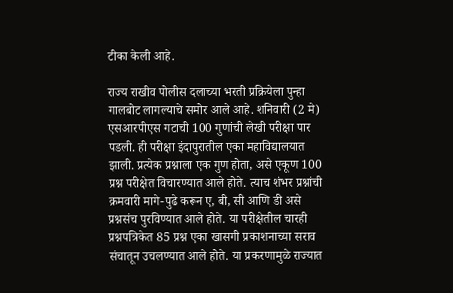टीका केली आहे.

राज्य राखीव पोलीस दलाच्या भरती प्रक्रियेला पुन्हा गालबोट लागल्याचे समोर आले आहे. शनिवारी (2 मे) एसआरपीएस गटाची 100 गुणांची लेखी परीक्षा पार पडली. ही परीक्षा इंदापुरातील एका महाविद्यालयात झाली. प्रत्येक प्रश्नाला एक गुण होता, असे एकूण 100 प्रश्न परीक्षेत विचारण्यात आले होते. त्याच शंभर प्रश्नांची क्रमवारी मागे-पुढे करून ए, बी, सी आणि डी असे प्रश्नसंच पुरविण्यात आले होते. या परीक्षेतील चारही प्रश्नपत्रिकेत 85 प्रश्न एका खासगी प्रकाशनाच्या सराव संचातून उचलण्यात आले होते. या प्रकरणामुळे राज्यात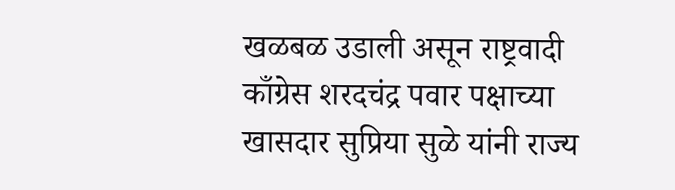खळबळ उडाली असून राष्ट्रवादी काँग्रेस शरदचंद्र पवार पक्षाच्या खासदार सुप्रिया सुळे यांनी राज्य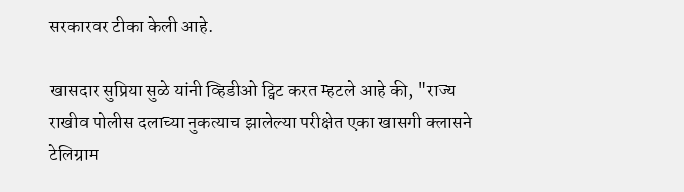सरकारवर टीका केली आहे.

खासदार सुप्रिया सुळे यांनी व्हिडीओ ट्विट करत म्हटले आहे की, "राज्य राखीव पोलीस दलाच्या नुकत्याच झालेल्या परीक्षेत एका खासगी क्लासने टेलिग्राम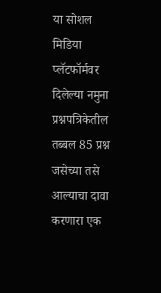या सोशल मिडिया प्लॅटफॉर्मवर दिलेल्या नमुना प्रश्नपत्रिकेतील तब्बल 85 प्रश्न जसेच्या तसे आल्याचा दावा करणारा एक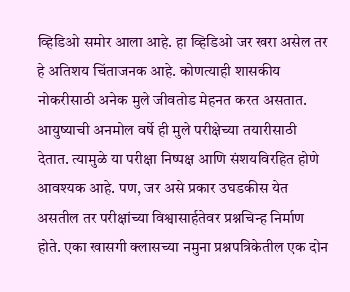व्हिडिओ समोर आला आहे. हा व्हिडिओ जर खरा असेल तर हे अतिशय चिंताजनक आहे. कोणत्याही शासकीय नोकरीसाठी अनेक मुले जीवतोड मेहनत करत असतात. आयुष्याची अनमोल वर्षे ही मुले परीक्षेच्या तयारीसाठी देतात. त्यामुळे या परीक्षा निष्पक्ष आणि संशयविरहित होणे आवश्यक आहे. पण, जर असे प्रकार उघडकीस येत असतील तर परीक्षांच्या विश्वासार्हतेवर प्रश्नचिन्ह निर्माण होते. एका खासगी क्लासच्या नमुना प्रश्नपत्रिकेतील एक दोन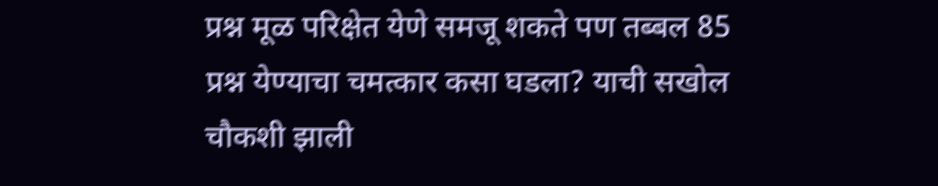प्रश्न मूळ परिक्षेत येणे समजू शकते पण तब्बल 85 प्रश्न येण्याचा चमत्कार कसा घडला? याची सखोल चौकशी झाली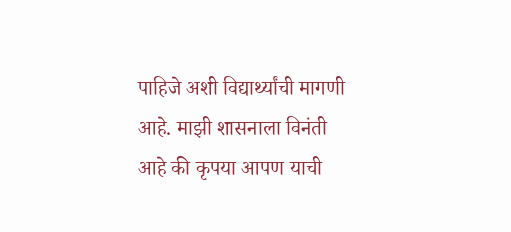पाहिजे अशी विद्यार्थ्यांची मागणी आहे. माझी शासनाला विनंती आहे की कृपया आपण याची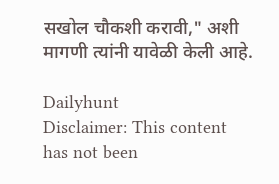सखोल चौकशी करावी," अशी मागणी त्यांनी यावेळी केली आहे.

Dailyhunt
Disclaimer: This content has not been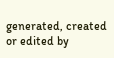generated, created or edited by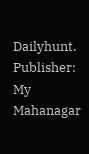Dailyhunt. Publisher: My Mahanagar